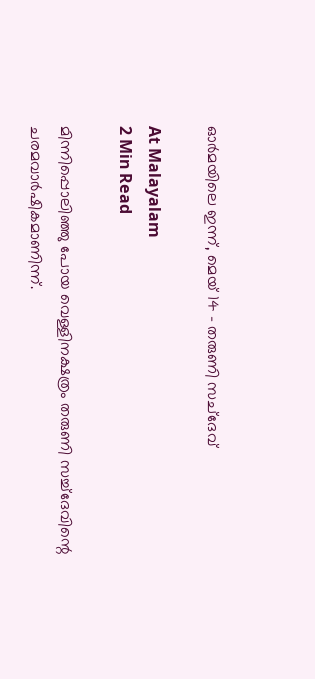ഓർമയിലെ ഇന്ന്, മെയ് 14 – തരുണി സച്ദേവ്

At Malayalam
2 Min Read

മിന്നിപ്പൊലിഞ്ഞു പോയ വെള്ളിനക്ഷത്രം തരുണി സച്ച്ദേവിന്റെ ചരമവാർഷികമാണിന്ന്.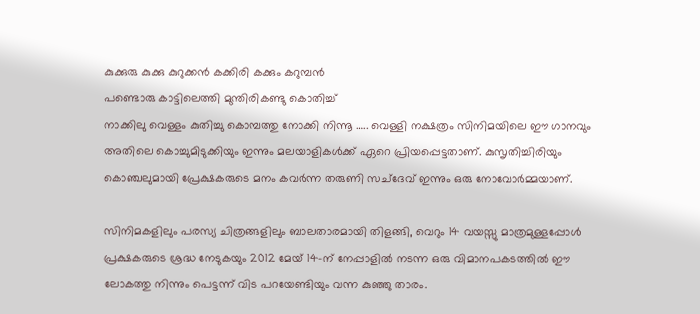കുക്കുരു കുക്കു കുറുക്കൻ കക്കിരി കക്കും കറുമ്പൻ
പണ്ടൊരു കാട്ടിലെത്തി മുന്തിരികണ്ടു കൊതിച്ച്
നാക്കിലു വെള്ളം കുതിച്ചു കൊമ്പത്തു നോക്കി നിന്നൂ ….. വെള്ളി നക്ഷത്രം സിനിമയിലെ ഈ ഗാനവും അതിലെ കൊച്ചുമിടുക്കിയും ഇന്നും മലയാളികൾക്ക് ഏറെ പ്രിയപ്പെട്ടതാണ്. കുസൃതിച്ചിരിയും കൊഞ്ചലുമായി പ്രേക്ഷകരുടെ മനം കവർന്ന തരുണി സച്ദേവ് ഇന്നും ഒരു നോവോർമ്മയാണ്.

സിനിമകളിലും പരസ്യ ചിത്രങ്ങളിലും ബാലതാരമായി തിളങ്ങി, വെറും 14 വയസ്സു മാത്രമുള്ളപ്പോൾ പ്രക്ഷകരുടെ ശ്രദ്ധ നേടുകയും 2012 മേയ് 14-ന് നേപ്പാളിൽ നടന്ന ഒരു വിമാനപകടത്തിൽ ഈ ലോകത്തു നിന്നും പെട്ടന്ന് വിട പറയേണ്ടിയും വന്ന കുഞ്ഞു താരം.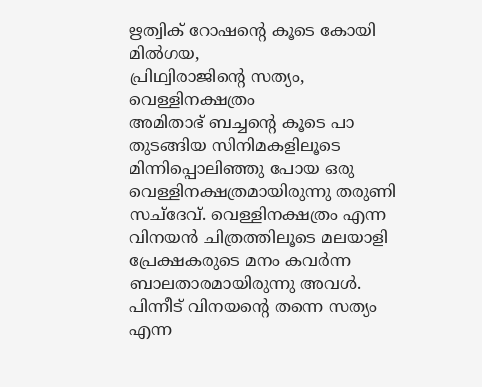ഋത്വിക് റോഷന്റെ കൂടെ കോയി മിൽഗയ,
പ്രിഥ്വിരാജിന്റെ സത്യം, വെള്ളിനക്ഷത്രം
അമിതാഭ് ബച്ചന്റെ കൂടെ പാ
തുടങ്ങിയ സിനിമകളിലൂടെ മിന്നിപ്പൊലിഞ്ഞു പോയ ഒരു വെള്ളിനക്ഷത്രമായിരുന്നു തരുണി സച്ദേവ്. വെള്ളിനക്ഷത്രം എന്ന വിനയൻ ചിത്രത്തിലൂടെ മലയാളി പ്രേക്ഷകരുടെ മനം കവർന്ന ബാലതാരമായിരുന്നു അവൾ. പിന്നീട് വിനയന്റെ തന്നെ സത്യം എന്ന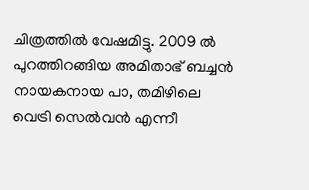ചിത്രത്തിൽ വേഷമിട്ടു. 2009 ൽ പുറത്തിറങ്ങിയ അമിതാഭ് ബച്ചൻ നായകനായ പാ, തമിഴിലെ വെട്രി സെൽവൻ എന്നീ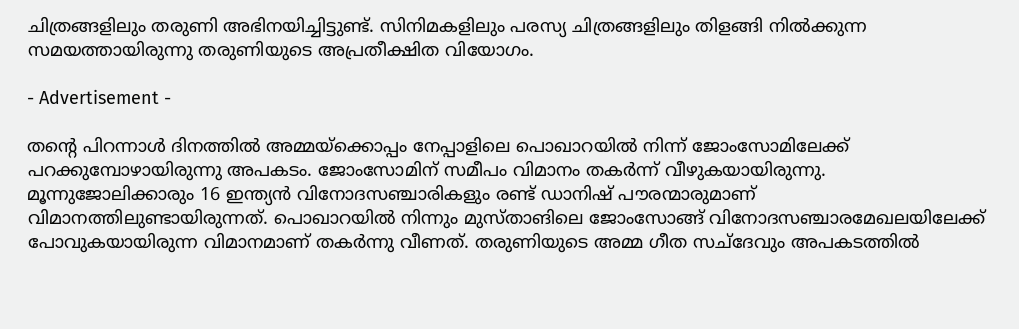ചിത്രങ്ങളിലും തരുണി അഭിനയിച്ചിട്ടുണ്ട്. സിനിമകളിലും പരസ്യ ചിത്രങ്ങളിലും തിളങ്ങി നിൽക്കുന്ന സമയത്തായിരുന്നു തരുണിയുടെ അപ്രതീക്ഷിത വിയോഗം.

- Advertisement -

തന്റെ പിറന്നാൾ ദിനത്തിൽ അമ്മയ്ക്കൊപ്പം നേപ്പാളിലെ പൊഖാറയിൽ നിന്ന് ജോംസോമിലേക്ക് പറക്കുമ്പോഴായിരുന്നു അപകടം. ജോംസോമിന് സമീപം വിമാനം തകർന്ന് വീഴുകയായിരുന്നു. മൂന്നുജോലിക്കാരും 16 ഇന്ത്യൻ വിനോദസഞ്ചാരികളും രണ്ട് ഡാനിഷ് പൗരന്മാരുമാണ് വിമാനത്തിലുണ്ടായിരുന്നത്. പൊഖാറയിൽ നിന്നും മുസ്താങിലെ ജോംസോങ്ങ് വിനോദസഞ്ചാരമേഖലയിലേക്ക് പോവുകയായിരുന്ന വിമാനമാണ് തകർന്നു വീണത്. തരുണിയുടെ അമ്മ ഗീത സച്ദേവും അപകടത്തിൽ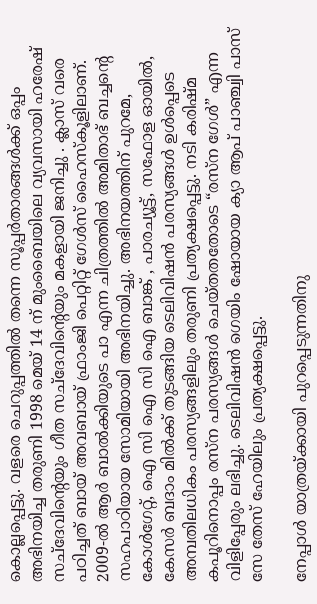കൊല്ലപ്പെട്ടു. വളരെ ചെറുപ്പത്തിൽ തന്നെ സൂപ്പർതാരങ്ങൾക്ക് ഒപ്പം അഭിനയിച്ച തരുണി 1998 മെയ് 14 ന് മുംബൈയിലെ വ്യവസായി ഹരേഷ് സച്ദേവിന്റെയും ഗീത സച്ദേവിന്റെയും മകളായി ജനിച്ചു . ക്ലാസ് വരെ പഠിച്ചത് ബായ് അവബായ് ഫ്രാംജി പെറ്റിറ്റ് ഗേൾസ് ഹൈസ്കൂളിലാണ്. 2009-ൽ ആർ ബാൽക്കിയുടെ പാ എന്ന ചിത്രത്തിൽ അമിതാഭ് ബച്ചന്റെ സഹപാഠിയായ സോമിയായി അഭിനയിച്ചു. അഭിനയത്തിന് പുറമേ, കോൾഗേറ്റ്, ഐ സി ഐ സി ഐ ബാങ്ക് , പാരച്യൂട്ട്, സഫോള ഓയിൽ, കേസർ ബദാം മിൽക്ക് തുടങ്ങിയ ടെലിവിഷൻ പരസ്യങ്ങൾ ഉൾപ്പെടെ അമ്പതിലധികം പരസ്യങ്ങളിലും തരുണി പ്രത്യക്ഷപ്പെട്ടു. നടി കരിഷ്മ കപൂറിനൊപ്പം രസ്ന പരസ്യങ്ങൾ ചെയ്തതതോടെ “രസ്ന ഗേൾ” എന്ന വിളിപ്പേരും ലഭിച്ചു. ടെലിവിഷൻ ഗെയിം ഷോയായ ക്യാ ആപ് പാഞ്ച്വി പാസ് സേ തേസ് ഹേയിലും പ്രത്യക്ഷപ്പെട്ടു.

നേപ്പാൾ യാത്രയ്ക്കായി പുറപ്പെടുന്നതിനു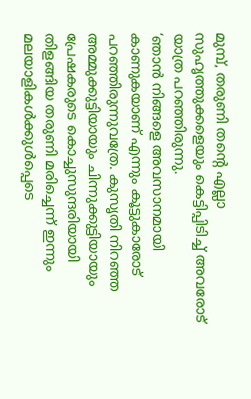മുമ്പ്, തരുണി തന്റെ എല്ലാ സുഹൃത്തുക്കളെയും കെട്ടിപ്പിടിച്ച് അവരോട് യാത്ര പറഞ്ഞിരുന്നു.
‘ഞാൻ നിങ്ങളെ അവസാനമായി കാണുകയാണ് എന്നും കൂട്ടുകാരോട് പറഞ്ഞിരുന്നുവത്രേ. കുസൃതി നിറഞ്ഞ അമ്മുക്കുട്ടിയായും ചിന്നുക്കുട്ടിയായും പ്രേഷകരുടെ കൊച്ചുസുന്ദരിയായി തിളങ്ങിയ തരുണി മരിച്ചെന്ന് ഇന്നും മലയാളികൾക്കുൾപ്പെടെ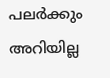പലർക്കും അറിയില്ല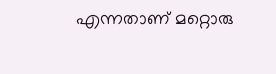എന്നതാണ് മറ്റൊരു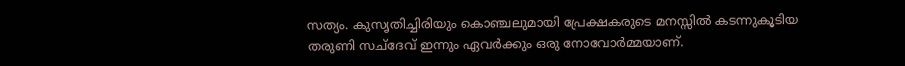സത്യം. കുസൃതിച്ചിരിയും കൊഞ്ചലുമായി പ്രേക്ഷകരുടെ മനസ്സിൽ കടന്നുകൂടിയ തരുണി സച്ദേവ് ഇന്നും ഏവർക്കും ഒരു നോവോർമ്മയാണ്.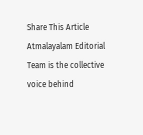Share This Article
Atmalayalam Editorial Team is the collective voice behind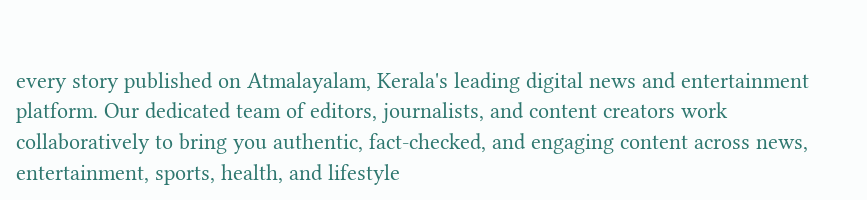every story published on Atmalayalam, Kerala's leading digital news and entertainment platform. Our dedicated team of editors, journalists, and content creators work collaboratively to bring you authentic, fact-checked, and engaging content across news, entertainment, sports, health, and lifestyle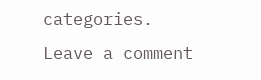categories.
Leave a comment